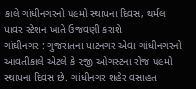કાલે ગાંધીનગરનો ૫૯મો સ્થાપના દિવસ, થર્મલ પાવર સ્ટેશન ખાતે ઉજવણી કરાશે
ગાંઘીનગર : ગુજરાતના પાટનગર એવા ગાંધીનગરનો આવતીકાલે એટલે કે ૨જી ઓગસ્ટના રોજ ૫૯મો સ્થાપના દિવસ છે. ગાંધીનગર શહેર વસાહત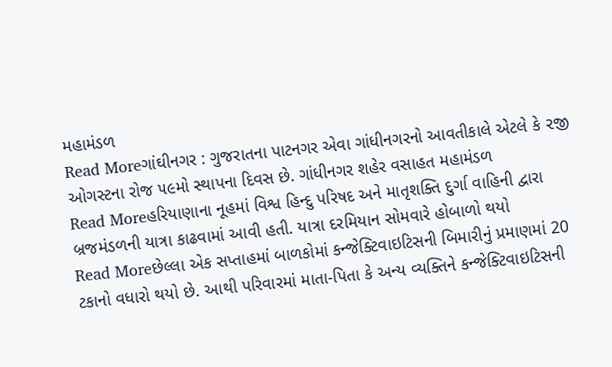મહામંડળ
Read Moreગાંઘીનગર : ગુજરાતના પાટનગર એવા ગાંધીનગરનો આવતીકાલે એટલે કે ૨જી ઓગસ્ટના રોજ ૫૯મો સ્થાપના દિવસ છે. ગાંધીનગર શહેર વસાહત મહામંડળ
Read Moreહરિયાણાના નૂહમાં વિશ્વ હિન્દુ પરિષદ અને માતૃશક્તિ દુર્ગા વાહિની દ્વારા બ્રજમંડળની યાત્રા કાઢવામાં આવી હતી. યાત્રા દરમિયાન સોમવારે હોબાળો થયો
Read Moreછેલ્લા એક સપ્તાહમાં બાળકોમાં કન્જેક્ટિવાઇટિસની બિમારીનું પ્રમાણમાં 20 ટકાનો વધારો થયો છે. આથી પરિવારમાં માતા-પિતા કે અન્ય વ્યક્તિને કન્જેક્ટિવાઇટિસની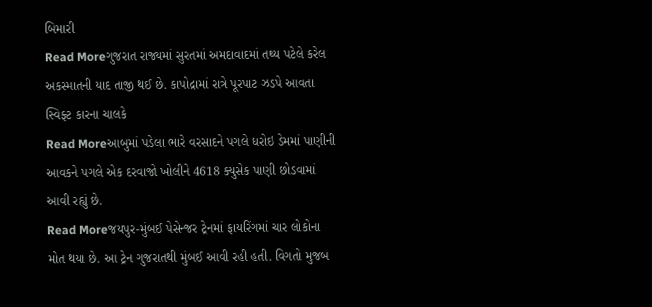બિમારી
Read Moreગુજરાત રાજ્યમાં સુરતમાં અમદાવાદમાં તથ્ય પટેલે કરેલ અકસ્માતની યાદ તાજી થઈ છે. કાપોદ્રામાં રાત્રે પૂરપાટ ઝડપે આવતા સ્વિફ્ટ કારના ચાલકે
Read Moreઆબુમાં પડેલા ભારે વરસાદને પગલે ધરોઇ ડેમમાં પાણીની આવકને પગલે એક દરવાજો ખોલીને 4618 ક્યુસેક પાણી છોડવામાં આવી રહ્યું છે.
Read Moreજયપુર-મુંબઈ પેસેન્જર ટ્રેનમાં ફાયરિંગમાં ચાર લોકોના મોત થયા છે. આ ટ્રેન ગુજરાતથી મુંબઈ આવી રહી હતી. વિગતો મુજબ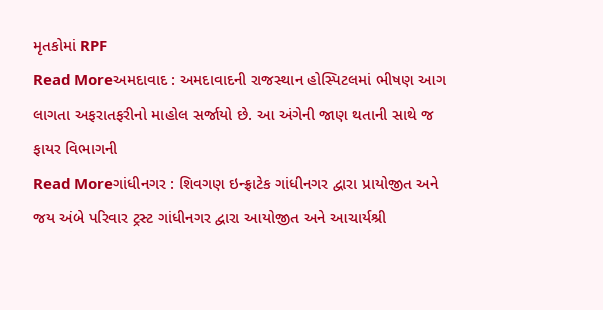મૃતકોમાં RPF
Read Moreઅમદાવાદ : અમદાવાદની રાજસ્થાન હોસ્પિટલમાં ભીષણ આગ લાગતા અફરાતફરીનો માહોલ સર્જાયો છે. આ અંગેની જાણ થતાની સાથે જ ફાયર વિભાગની
Read Moreગાંધીનગર : શિવગણ ઇન્ફ્રાટેક ગાંધીનગર દ્વારા પ્રાયોજીત અને જય અંબે પરિવાર ટ્રસ્ટ ગાંધીનગર દ્વારા આયોજીત અને આચાર્યશ્રી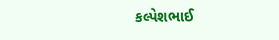કલ્પેશભાઈ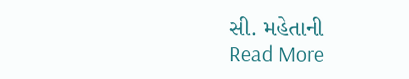સી. મહેતાની
Read More